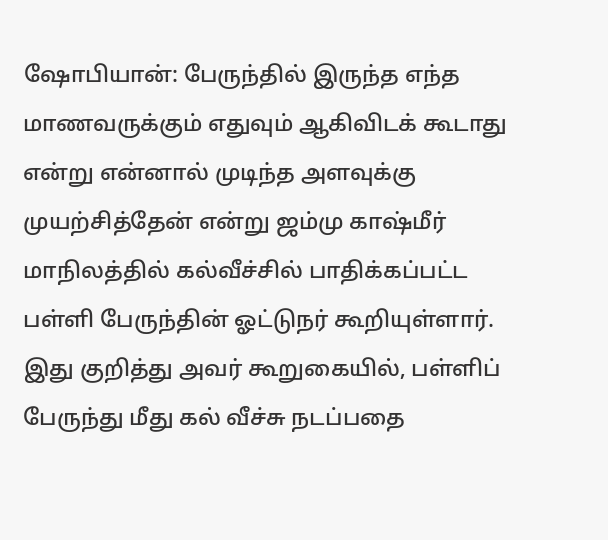ஷோபியான்: பேருந்தில் இருந்த எந்த மாணவருக்கும் எதுவும் ஆகிவிடக் கூடாது என்று என்னால் முடிந்த அளவுக்கு முயற்சித்தேன் என்று ஜம்மு காஷ்மீர் மாநிலத்தில் கல்வீச்சில் பாதிக்கப்பட்ட பள்ளி பேருந்தின் ஓட்டுநர் கூறியுள்ளார்.
இது குறித்து அவர் கூறுகையில், பள்ளிப் பேருந்து மீது கல் வீச்சு நடப்பதை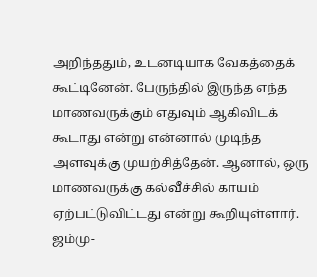அறிந்ததும், உடனடியாக வேகத்தைக் கூட்டினேன். பேருந்தில் இருந்த எந்த மாணவருக்கும் எதுவும் ஆகிவிடக் கூடாது என்று என்னால் முடிந்த அளவுக்கு முயற்சித்தேன். ஆனால், ஒரு மாணவருக்கு கல்வீச்சில் காயம் ஏற்பட்டுவிட்டது என்று கூறியுள்ளார்.
ஜம்மு-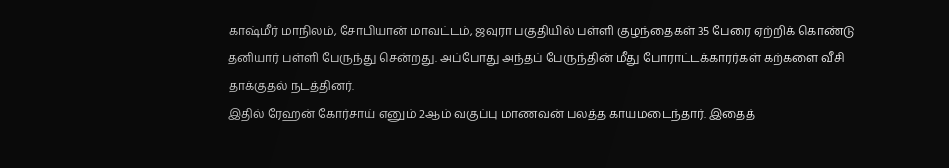காஷ்மீர் மாநிலம், சோபியான் மாவட்டம், ஜவுரா பகுதியில் பள்ளி குழந்தைகள் 35 பேரை ஏற்றிக் கொண்டு தனியார் பள்ளி பேருந்து சென்றது. அப்போது அந்தப் பேருந்தின் மீது போராட்டக்காரர்கள் கற்களை வீசி தாக்குதல் நடத்தினர்.
இதில் ரேஹன் கோர்சாய் எனும் 2ஆம் வகுப்பு மாணவன் பலத்த காயமடைந்தார். இதைத்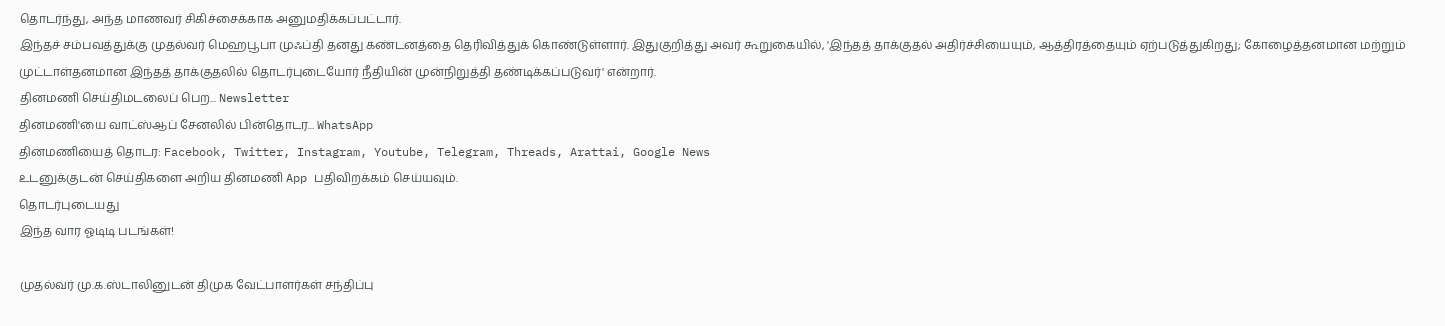தொடர்ந்து, அந்த மாணவர் சிகிச்சைக்காக அனுமதிக்கப்பட்டார்.
இந்தச் சம்பவத்துக்கு முதல்வர் மெஹபூபா முஃப்தி தனது கண்டனத்தை தெரிவித்துக் கொண்டுள்ளார். இதுகுறித்து அவர் கூறுகையில், 'இந்தத் தாக்குதல் அதிர்ச்சியையும், ஆத்திரத்தையும் ஏற்படுத்துகிறது; கோழைத்தனமான மற்றும் முட்டாள்தனமான இந்தத் தாக்குதலில் தொடர்புடையோர் நீதியின் முன்நிறுத்தி தண்டிக்கப்படுவர்' என்றார்.
தினமணி செய்திமடலைப் பெற... Newsletter
தினமணி'யை வாட்ஸ்ஆப் சேனலில் பின்தொடர... WhatsApp
தினமணியைத் தொடர: Facebook, Twitter, Instagram, Youtube, Telegram, Threads, Arattai, Google News
உடனுக்குடன் செய்திகளை அறிய தினமணி App பதிவிறக்கம் செய்யவும்.
தொடர்புடையது
இந்த வார ஓடிடி படங்கள்!

முதல்வர் மு.க.ஸ்டாலினுடன் திமுக வேட்பாளர்கள் சந்திப்பு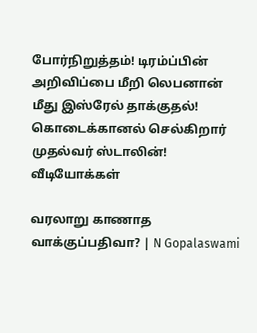போர்நிறுத்தம்! டிரம்ப்பின் அறிவிப்பை மீறி லெபனான் மீது இஸ்ரேல் தாக்குதல்!
கொடைக்கானல் செல்கிறார் முதல்வர் ஸ்டாலின்!
வீடியோக்கள்

வரலாறு காணாத வாக்குப்பதிவா? | N Gopalaswami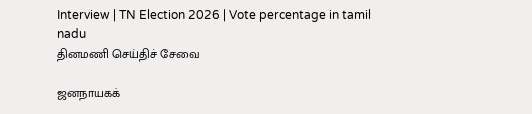Interview | TN Election 2026 | Vote percentage in tamil nadu
தினமணி செய்திச் சேவை

ஜனநாயகக்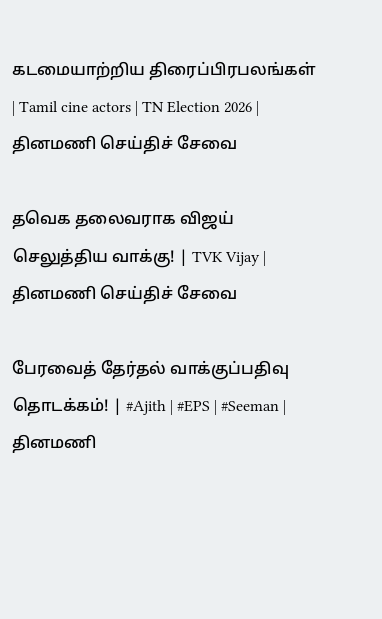கடமையாற்றிய திரைப்பிரபலங்கள் | Tamil cine actors | TN Election 2026 |
தினமணி செய்திச் சேவை

தவெக தலைவராக விஜய் செலுத்திய வாக்கு! | TVK Vijay |
தினமணி செய்திச் சேவை

பேரவைத் தேர்தல் வாக்குப்பதிவு தொடக்கம்! | #Ajith | #EPS | #Seeman |
தினமணி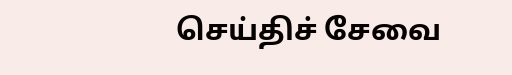செய்திச் சேவை